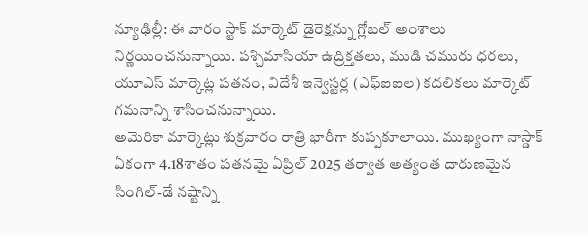న్యూఢిల్లీ: ఈ వారం స్టాక్ మార్కెట్ డైరెక్షన్ను గ్లోబల్ అంశాలు నిర్ణయించనున్నాయి. పశ్చిమాసియా ఉద్రిక్తతలు, ముడి చమురు ధరలు, యూఎస్ మార్కెట్ల పతనం, విదేశీ ఇన్వెస్టర్ల (ఎఫ్ఐఐల) కదలికలు మార్కెట్ గమనాన్ని శాసించనున్నాయి.
అమెరికా మార్కెట్లు శుక్రవారం రాత్రి భారీగా కుప్పకూలాయి. ముఖ్యంగా నాస్డాక్ ఏకంగా 4.18శాతం పతనమై ఏప్రిల్ 2025 తర్వాత అత్యంత దారుణమైన సింగిల్-డే నష్టాన్ని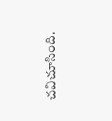చవిచూసింది.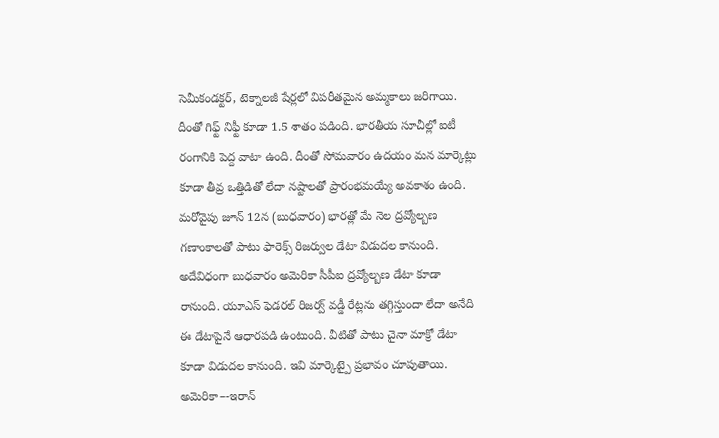సెమీకండక్టర్, టెక్నాలజీ షేర్లలో విపరీతమైన అమ్మకాలు జరిగాయి.
దీంతో గిఫ్ట్ నిఫ్టీ కూడా 1.5 శాతం పడింది. భారతీయ సూచీల్లో ఐటీ రంగానికి పెద్ద వాటా ఉంది. దీంతో సోమవారం ఉదయం మన మార్కెట్లు కూడా తీవ్ర ఒత్తిడితో లేదా నష్టాలతో ప్రారంభమయ్యే అవకాశం ఉంది. మరోవైపు జూన్ 12న (బుధవారం) భారత్లో మే నెల ద్రవ్యోల్బణ గణాంకాలతో పాటు ఫారెక్స్ రిజర్వుల డేటా విడుదల కానుంది.
అదేవిధంగా బుధవారం అమెరికా సీపీఐ ద్రవ్యోల్బణ డేటా కూడా రానుంది. యూఎస్ ఫెడరల్ రిజర్వ్ వడ్డీ రేట్లను తగ్గిస్తుందా లేదా అనేది ఈ డేటాపైనే ఆధారపడి ఉంటుంది. వీటితో పాటు చైనా మాక్రో డేటా కూడా విడుదల కానుంది. ఇవి మార్కెట్పై ప్రభావం చూపుతాయి. అమెరికా–-ఇరాన్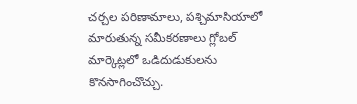చర్చల పరిణామాలు, పశ్చిమాసియాలో మారుతున్న సమీకరణాలు గ్లోబల్ మార్కెట్లలో ఒడిదుడుకులను కొనసాగించొచ్చు.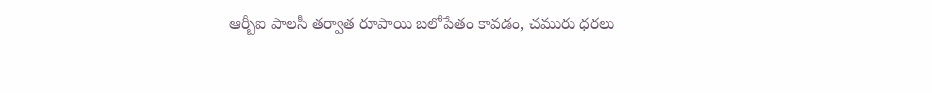ఆర్బీఐ పాలసీ తర్వాత రూపాయి బలోపేతం కావడం, చమురు ధరలు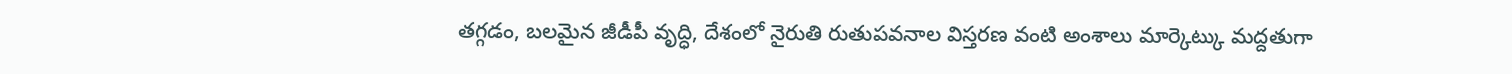తగ్గడం, బలమైన జీడీపీ వృద్ధి, దేశంలో నైరుతి రుతుపవనాల విస్తరణ వంటి అంశాలు మార్కెట్కు మద్దతుగా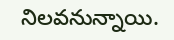నిలవనున్నాయి.